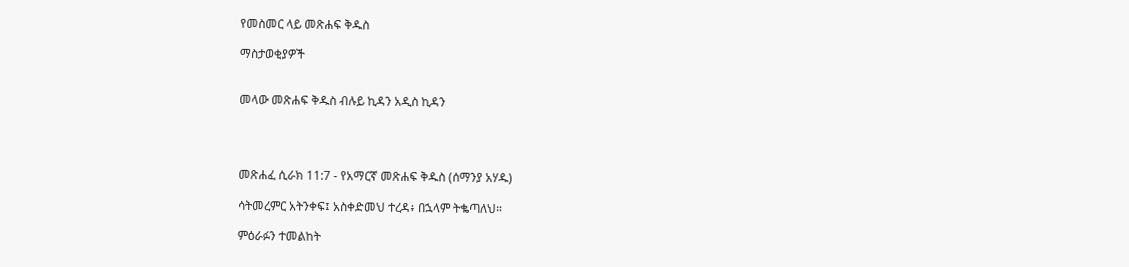የመስመር ላይ መጽሐፍ ቅዱስ

ማስታወቂያዎች


መላው መጽሐፍ ቅዱስ ብሉይ ኪዳን አዲስ ኪዳን




መጽሐፈ ሲራክ 11:7 - የአማርኛ መጽሐፍ ቅዱስ (ሰማንያ አሃዱ)

ሳትመረምር አትንቀፍ፤ አስቀድመህ ተረዳ፥ በኋላም ትቈጣለህ።

ምዕራፉን ተመልከት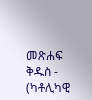መጽሐፍ ቅዱስ - (ካቶሊካዊ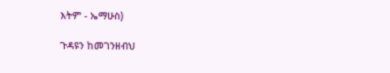እትም - ኤማሁስ)

ጉዳዩን ከመገንዘብህ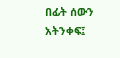በፊት ሰውን አትንቀፍ፤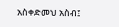አስቀድመህ አስብ፤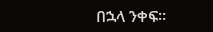በኋላ ንቀፍ።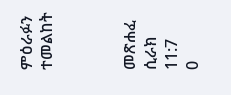ምዕራፉን ተመልከት



መጽሐፈ ሲራክ 11:7
0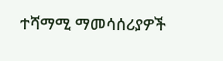ተሻማሚ ማመሳሰሪያዎች